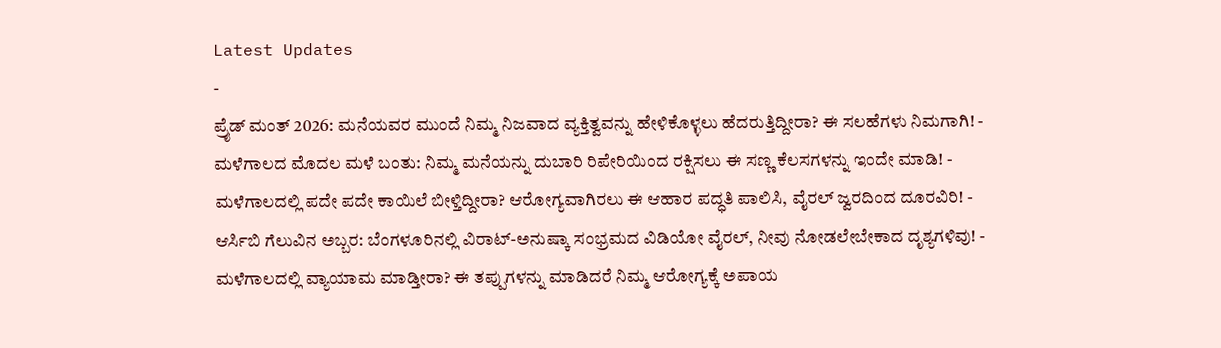Latest Updates
-
ಪ್ರೈಡ್ ಮಂತ್ 2026: ಮನೆಯವರ ಮುಂದೆ ನಿಮ್ಮ ನಿಜವಾದ ವ್ಯಕ್ತಿತ್ವವನ್ನು ಹೇಳಿಕೊಳ್ಳಲು ಹೆದರುತ್ತಿದ್ದೀರಾ? ಈ ಸಲಹೆಗಳು ನಿಮಗಾಗಿ! -
ಮಳೆಗಾಲದ ಮೊದಲ ಮಳೆ ಬಂತು: ನಿಮ್ಮ ಮನೆಯನ್ನು ದುಬಾರಿ ರಿಪೇರಿಯಿಂದ ರಕ್ಷಿಸಲು ಈ ಸಣ್ಣ ಕೆಲಸಗಳನ್ನು ಇಂದೇ ಮಾಡಿ! -
ಮಳೆಗಾಲದಲ್ಲಿ ಪದೇ ಪದೇ ಕಾಯಿಲೆ ಬೀಳ್ತಿದ್ದೀರಾ? ಆರೋಗ್ಯವಾಗಿರಲು ಈ ಆಹಾರ ಪದ್ಧತಿ ಪಾಲಿಸಿ, ವೈರಲ್ ಜ್ವರದಿಂದ ದೂರವಿರಿ! -
ಆರ್ಸಿಬಿ ಗೆಲುವಿನ ಅಬ್ಬರ: ಬೆಂಗಳೂರಿನಲ್ಲಿ ವಿರಾಟ್-ಅನುಷ್ಕಾ ಸಂಭ್ರಮದ ವಿಡಿಯೋ ವೈರಲ್, ನೀವು ನೋಡಲೇಬೇಕಾದ ದೃಶ್ಯಗಳಿವು! -
ಮಳೆಗಾಲದಲ್ಲಿ ವ್ಯಾಯಾಮ ಮಾಡ್ತೀರಾ? ಈ ತಪ್ಪುಗಳನ್ನು ಮಾಡಿದರೆ ನಿಮ್ಮ ಆರೋಗ್ಯಕ್ಕೆ ಅಪಾಯ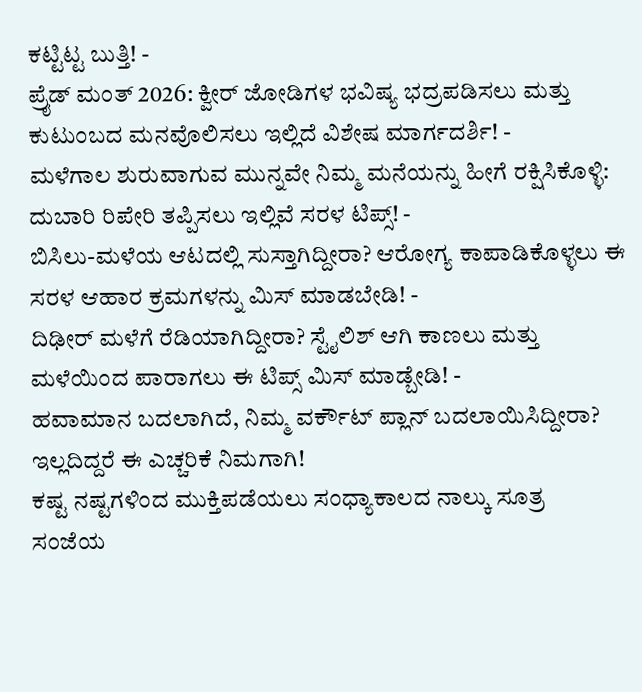ಕಟ್ಟಿಟ್ಟ ಬುತ್ತಿ! -
ಪ್ರೈಡ್ ಮಂತ್ 2026: ಕ್ವೀರ್ ಜೋಡಿಗಳ ಭವಿಷ್ಯ ಭದ್ರಪಡಿಸಲು ಮತ್ತು ಕುಟುಂಬದ ಮನವೊಲಿಸಲು ಇಲ್ಲಿದೆ ವಿಶೇಷ ಮಾರ್ಗದರ್ಶಿ! -
ಮಳೆಗಾಲ ಶುರುವಾಗುವ ಮುನ್ನವೇ ನಿಮ್ಮ ಮನೆಯನ್ನು ಹೀಗೆ ರಕ್ಷಿಸಿಕೊಳ್ಳಿ: ದುಬಾರಿ ರಿಪೇರಿ ತಪ್ಪಿಸಲು ಇಲ್ಲಿವೆ ಸರಳ ಟಿಪ್ಸ್! -
ಬಿಸಿಲು-ಮಳೆಯ ಆಟದಲ್ಲಿ ಸುಸ್ತಾಗಿದ್ದೀರಾ? ಆರೋಗ್ಯ ಕಾಪಾಡಿಕೊಳ್ಳಲು ಈ ಸರಳ ಆಹಾರ ಕ್ರಮಗಳನ್ನು ಮಿಸ್ ಮಾಡಬೇಡಿ! -
ದಿಢೀರ್ ಮಳೆಗೆ ರೆಡಿಯಾಗಿದ್ದೀರಾ? ಸ್ಟೈಲಿಶ್ ಆಗಿ ಕಾಣಲು ಮತ್ತು ಮಳೆಯಿಂದ ಪಾರಾಗಲು ಈ ಟಿಪ್ಸ್ ಮಿಸ್ ಮಾಡ್ಬೇಡಿ! -
ಹವಾಮಾನ ಬದಲಾಗಿದೆ, ನಿಮ್ಮ ವರ್ಕೌಟ್ ಪ್ಲಾನ್ ಬದಲಾಯಿಸಿದ್ದೀರಾ? ಇಲ್ಲದಿದ್ದರೆ ಈ ಎಚ್ಚರಿಕೆ ನಿಮಗಾಗಿ!
ಕಷ್ಟ ನಷ್ಟಗಳಿಂದ ಮುಕ್ತಿಪಡೆಯಲು ಸಂಧ್ಯಾಕಾಲದ ನಾಲ್ಕು ಸೂತ್ರ
ಸಂಜೆಯ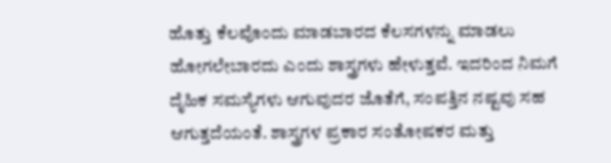ಹೊತ್ತು ಕೆಲವೊಂದು ಮಾಡಬಾರದ ಕೆಲಸಗಳನ್ನು ಮಾಡಲು ಹೋಗಲೇಬಾರದು ಎಂದು ಶಾಸ್ತ್ರಗಳು ಹೇಳುತ್ತವೆ. ಇದರಿಂದ ನಿಮಗೆ ದೈಹಿಕ ಸಮಸ್ಯೆಗಳು ಆಗುವುದರ ಜೊತೆಗೆ, ಸಂಪತ್ತಿನ ನಷ್ಟವು ಸಹ ಆಗುತ್ತದೆಯಂತೆ. ಶಾಸ್ತ್ರಗಳ ಪ್ರಕಾರ ಸಂತೋಷಕರ ಮತ್ತು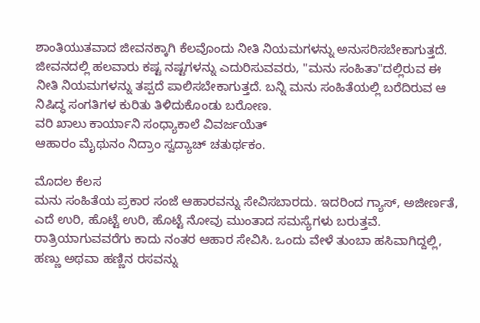ಶಾಂತಿಯುತವಾದ ಜೀವನಕ್ಕಾಗಿ ಕೆಲವೊಂದು ನೀತಿ ನಿಯಮಗಳನ್ನು ಅನುಸರಿಸಬೇಕಾಗುತ್ತದೆ.
ಜೀವನದಲ್ಲಿ ಹಲವಾರು ಕಷ್ಟ ನಷ್ಟಗಳನ್ನು ಎದುರಿಸುವವರು, "ಮನು ಸಂಹಿತಾ"ದಲ್ಲಿರುವ ಈ ನೀತಿ ನಿಯಮಗಳನ್ನು ತಪ್ಪದೆ ಪಾಲಿಸಬೇಕಾಗುತ್ತದೆ. ಬನ್ನಿ ಮನು ಸಂಹಿತೆಯಲ್ಲಿ ಬರೆದಿರುವ ಆ ನಿಷಿದ್ಧ ಸಂಗತಿಗಳ ಕುರಿತು ತಿಳಿದುಕೊಂಡು ಬರೋಣ.
ವರಿ ಖಾಲು ಕಾರ್ಯಾನಿ ಸಂಧ್ಯಾಕಾಲೆ ವಿವರ್ಜಯೆತ್
ಆಹಾರಂ ಮೈಥುನಂ ನಿದ್ರಾಂ ಸ್ವದ್ಯಾಚ್ ಚತುರ್ಥಕಂ.

ಮೊದಲ ಕೆಲಸ
ಮನು ಸಂಹಿತೆಯ ಪ್ರಕಾರ ಸಂಜೆ ಆಹಾರವನ್ನು ಸೇವಿಸಬಾರದು. ಇದರಿಂದ ಗ್ಯಾಸ್, ಅಜೀರ್ಣತೆ, ಎದೆ ಉರಿ, ಹೊಟ್ಟೆ ಉರಿ, ಹೊಟ್ಟೆ ನೋವು ಮುಂತಾದ ಸಮಸ್ಯೆಗಳು ಬರುತ್ತವೆ. ರಾತ್ರಿಯಾಗುವವರೆಗು ಕಾದು ನಂತರ ಆಹಾರ ಸೇವಿಸಿ. ಒಂದು ವೇಳೆ ತುಂಬಾ ಹಸಿವಾಗಿದ್ದಲ್ಲಿ, ಹಣ್ಣು ಅಥವಾ ಹಣ್ಣಿನ ರಸವನ್ನು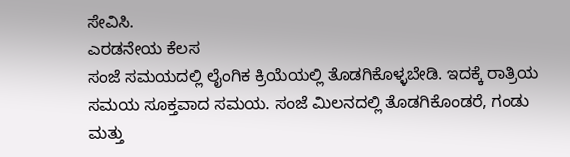ಸೇವಿಸಿ.
ಎರಡನೇಯ ಕೆಲಸ
ಸಂಜೆ ಸಮಯದಲ್ಲಿ ಲೈಂಗಿಕ ಕ್ರಿಯೆಯಲ್ಲಿ ತೊಡಗಿಕೊಳ್ಳಬೇಡಿ. ಇದಕ್ಕೆ ರಾತ್ರಿಯ ಸಮಯ ಸೂಕ್ತವಾದ ಸಮಯ. ಸಂಜೆ ಮಿಲನದಲ್ಲಿ ತೊಡಗಿಕೊಂಡರೆ, ಗಂಡು ಮತ್ತು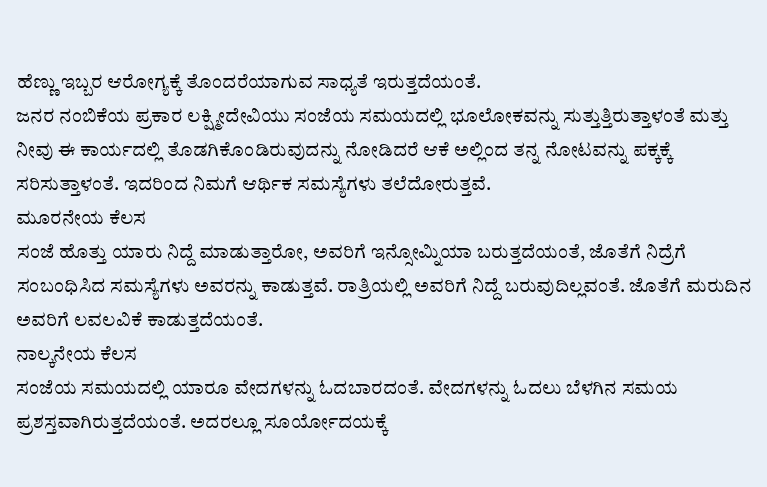ಹೆಣ್ಣು ಇಬ್ಬರ ಆರೋಗ್ಯಕ್ಕೆ ತೊಂದರೆಯಾಗುವ ಸಾಧ್ಯತೆ ಇರುತ್ತದೆಯಂತೆ.
ಜನರ ನಂಬಿಕೆಯ ಪ್ರಕಾರ ಲಕ್ಷ್ಮೀದೇವಿಯು ಸಂಜೆಯ ಸಮಯದಲ್ಲಿ ಭೂಲೋಕವನ್ನು ಸುತ್ತುತ್ತಿರುತ್ತಾಳಂತೆ ಮತ್ತು ನೀವು ಈ ಕಾರ್ಯದಲ್ಲಿ ತೊಡಗಿಕೊಂಡಿರುವುದನ್ನು ನೋಡಿದರೆ ಆಕೆ ಅಲ್ಲಿಂದ ತನ್ನ ನೋಟವನ್ನು ಪಕ್ಕಕ್ಕೆ ಸರಿಸುತ್ತಾಳಂತೆ. ಇದರಿಂದ ನಿಮಗೆ ಆರ್ಥಿಕ ಸಮಸ್ಯೆಗಳು ತಲೆದೋರುತ್ತವೆ.
ಮೂರನೇಯ ಕೆಲಸ
ಸಂಜೆ ಹೊತ್ತು ಯಾರು ನಿದ್ದೆ ಮಾಡುತ್ತಾರೋ, ಅವರಿಗೆ ಇನ್ಸೋಮ್ನಿಯಾ ಬರುತ್ತದೆಯಂತೆ, ಜೊತೆಗೆ ನಿದ್ರೆಗೆ ಸಂಬಂಧಿಸಿದ ಸಮಸ್ಯೆಗಳು ಅವರನ್ನು ಕಾಡುತ್ತವೆ. ರಾತ್ರಿಯಲ್ಲಿ ಅವರಿಗೆ ನಿದ್ದೆ ಬರುವುದಿಲ್ಲವಂತೆ. ಜೊತೆಗೆ ಮರುದಿನ ಅವರಿಗೆ ಲವಲವಿಕೆ ಕಾಡುತ್ತದೆಯಂತೆ.
ನಾಲ್ಕನೇಯ ಕೆಲಸ
ಸಂಜೆಯ ಸಮಯದಲ್ಲಿ ಯಾರೂ ವೇದಗಳನ್ನು ಓದಬಾರದಂತೆ. ವೇದಗಳನ್ನು ಓದಲು ಬೆಳಗಿನ ಸಮಯ ಪ್ರಶಸ್ತವಾಗಿರುತ್ತದೆಯಂತೆ. ಅದರಲ್ಲೂ ಸೂರ್ಯೋದಯಕ್ಕೆ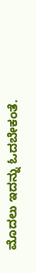ಮೊದಲು ಇದನ್ನು ಓದಬೇಕಂತೆ.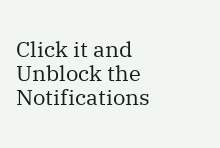Click it and Unblock the Notifications